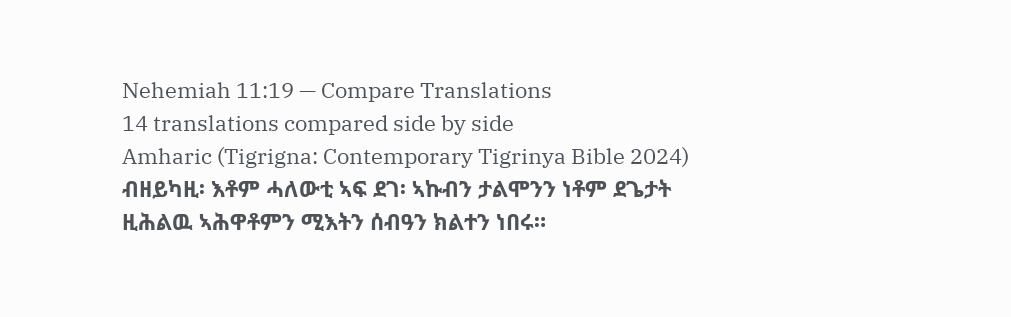Nehemiah 11:19 — Compare Translations
14 translations compared side by side
Amharic (Tigrigna: Contemporary Tigrinya Bible 2024)
ብዘይካዚ፡ እቶም ሓለውቲ ኣፍ ደገ፡ ኣኩብን ታልሞንን ነቶም ደጌታት ዚሕልዉ ኣሕዋቶምን ሚእትን ሰብዓን ክልተን ነበሩ።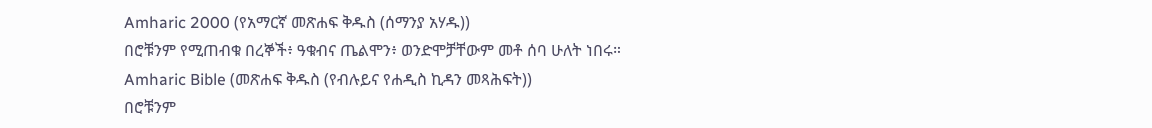Amharic 2000 (የአማርኛ መጽሐፍ ቅዱስ (ሰማንያ አሃዱ))
በሮቹንም የሚጠብቁ በረኞች፥ ዓቁብና ጤልሞን፥ ወንድሞቻቸውም መቶ ሰባ ሁለት ነበሩ።
Amharic Bible (መጽሐፍ ቅዱስ (የብሉይና የሐዲስ ኪዳን መጻሕፍት))
በሮቹንም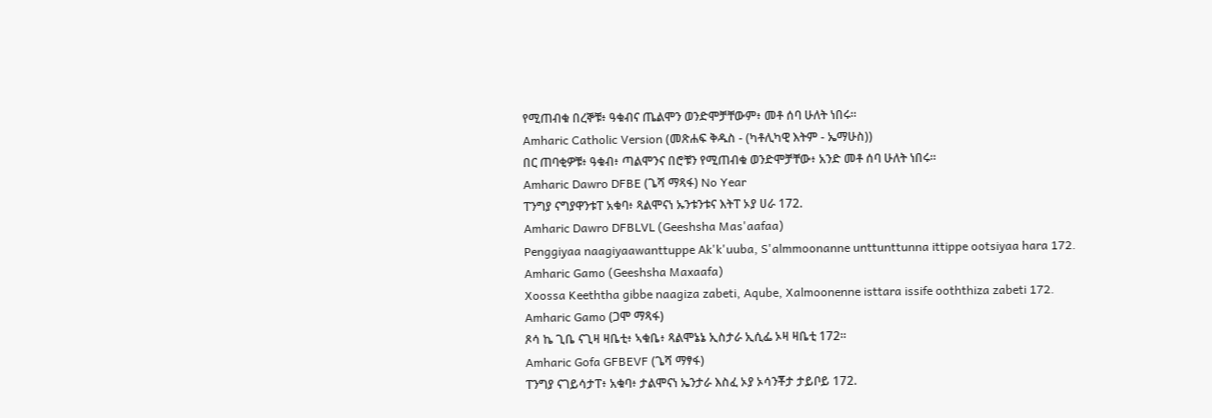የሚጠብቁ በረኞቹ፥ ዓቁብና ጤልሞን ወንድሞቻቸውም፥ መቶ ሰባ ሁለት ነበሩ።
Amharic Catholic Version (መጽሐፍ ቅዱስ - (ካቶሊካዊ እትም - ኤማሁስ))
በር ጠባቂዎቹ፥ ዓቁብ፥ ጣልሞንና በሮቹን የሚጠብቁ ወንድሞቻቸው፥ አንድ መቶ ሰባ ሁለት ነበሩ።
Amharic Dawro DFBE (ጌሻ ማጻፋ) No Year
ፐንግያ ናግያዋንቱፐ አቁባ፥ ጻልሞናነ ኡንቱንቱና እትፐ ኦያ ሀራ 172.
Amharic Dawro DFBLVL (Geeshsha Mas'aafaa)
Penggiyaa naagiyaawanttuppe Ak'k'uuba, S'almmoonanne unttunttunna ittippe ootsiyaa hara 172.
Amharic Gamo (Geeshsha Maxaafa)
Xoossa Keeththa gibbe naagiza zabeti, Aqube, Xalmoonenne isttara issife ooththiza zabeti 172.
Amharic Gamo (ጋሞ ማጻፋ)
ጾሳ ኬ ጊቤ ናጊዛ ዛቤቲ፥ ኣቁቤ፥ ጻልሞኔኔ ኢስታራ ኢሲፌ ኦዛ ዛቤቲ 172።
Amharic Gofa GFBEVF (ጌሻ ማፃፋ)
ፐንግያ ናገይሳታፐ፥ አቁባ፥ ታልሞናነ ኤንታራ እስፈ ኦያ ኦሳንቾታ ታይቦይ 172.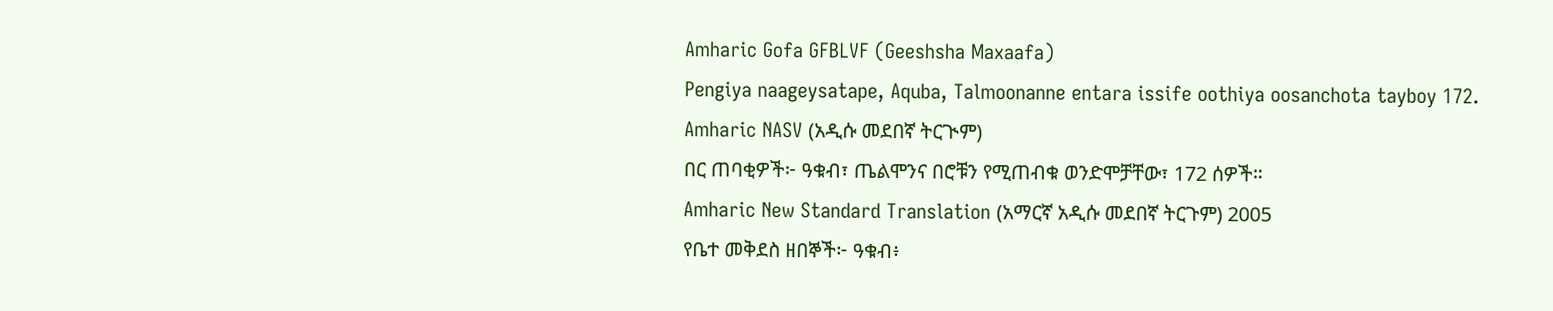Amharic Gofa GFBLVF (Geeshsha Maxaafa)
Pengiya naageysatape, Aquba, Talmoonanne entara issife oothiya oosanchota tayboy 172.
Amharic NASV (አዲሱ መደበኛ ትርጒም)
በር ጠባቂዎች፦ ዓቁብ፣ ጤልሞንና በሮቹን የሚጠብቁ ወንድሞቻቸው፣ 172 ሰዎች።
Amharic New Standard Translation (አማርኛ አዲሱ መደበኛ ትርጉም) 2005
የቤተ መቅደስ ዘበኞች፦ ዓቁብ፥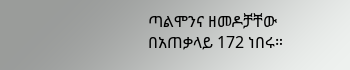ጣልሞንና ዘመዶቻቸው በአጠቃላይ 172 ነበሩ።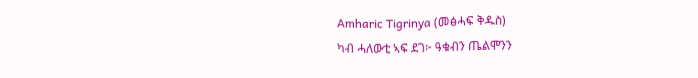Amharic Tigrinya (መፅሓፍ ቅዱስ)
ካብ ሓለውቲ ኣፍ ደገ፦ ዓቁብን ጤልሞንን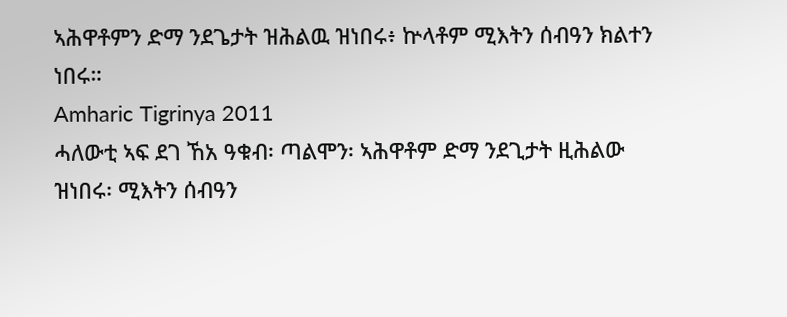ኣሕዋቶምን ድማ ንደጌታት ዝሕልዉ ዝነበሩ፥ ኵላቶም ሚእትን ሰብዓን ክልተን ነበሩ።
Amharic Tigrinya 2011
ሓለውቲ ኣፍ ደገ ኸአ ዓቁብ፡ ጣልሞን፡ ኣሕዋቶም ድማ ንደጊታት ዚሕልው ዝነበሩ፡ ሚእትን ሰብዓን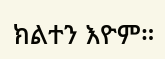ክልተን እዮም።